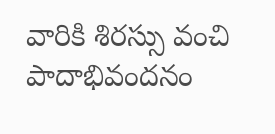వారికి శిర‌స్సు వంచి పాదాభివంద‌నం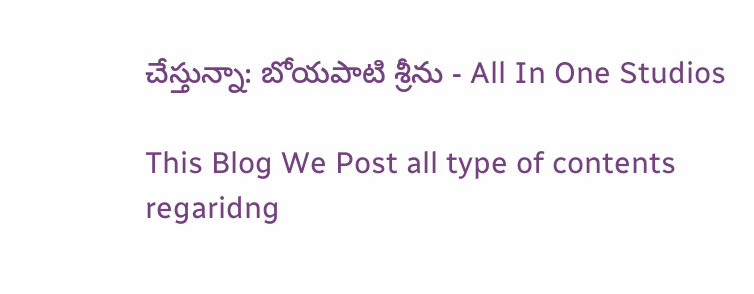చేస్తున్నా: బోయ‌పాటి శ్రీ‌ను - All In One Studios

This Blog We Post all type of contents regaridng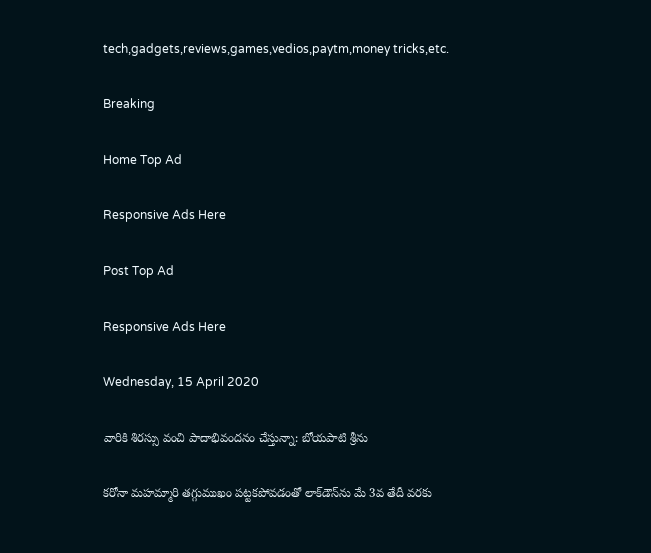tech,gadgets,reviews,games,vedios,paytm,money tricks,etc.

Breaking

Home Top Ad

Responsive Ads Here

Post Top Ad

Responsive Ads Here

Wednesday, 15 April 2020

వారికి శిర‌స్సు వంచి పాదాభివంద‌నం చేస్తున్నా: బోయ‌పాటి శ్రీ‌ను

కరోనా మహమ్మారి తగ్గుముఖం పట్టకపోవడంతో లాక్‌డౌన్‌ను మే 3వ తేదీ వరకు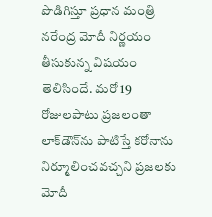పొడిగిస్తూ ప్రధాన మంత్రి నరేంద్ర మోదీ నిర్ణయం తీసుకున్న విషయం తెలిసిందే. మరో 19 రోజులపాటు ప్రజలంతా లాక్‌డౌన్‌ను పాటిస్తే కరోనాను నిర్మూలించవచ్చని ప్రజలకు మోదీ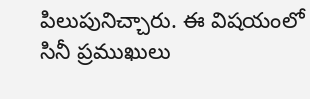పిలుపునిచ్చారు. ఈ విషయంలో సినీ ప్రముఖులు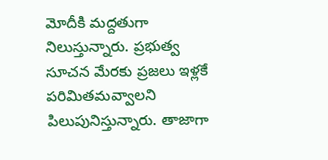మోదీకి మద్దతుగా నిలుస్తున్నారు. ప్రభుత్వ సూచన మేరకు ప్రజలు ఇళ్లకే పరిమితమవ్వాలని పిలుపునిస్తున్నారు. తాజాగా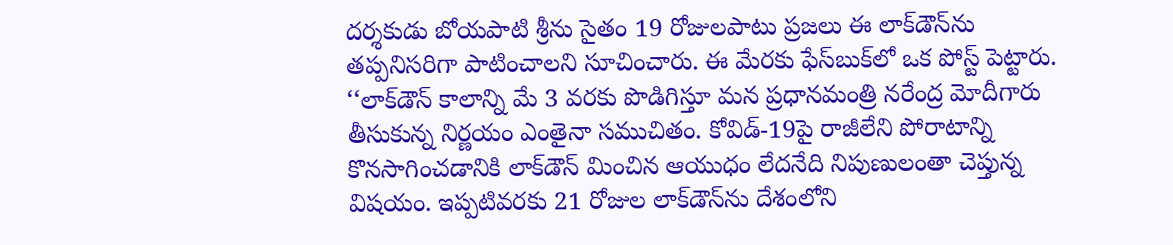దర్శకుడు బోయపాటి శ్రీను సైతం 19 రోజులపాటు ప్రజలు ఈ లాక్‌డౌన్‌ను తప్పనిసరిగా పాటించాలని సూచించారు. ఈ మేరకు ఫేస్‌బుక్‌లో ఒక పోస్ట్ పెట్టారు. ‘‘లాక్‌డౌన్ కాలాన్ని మే 3 వ‌ర‌కు పొడిగిస్తూ మ‌న ప్రధాన‌మంత్రి న‌రేంద్ర మోదీగారు తీసుకున్న నిర్ణయం ఎంతైనా స‌ముచితం. కోవిడ్‌-19పై రాజీలేని పోరాటాన్ని కొన‌సాగించ‌డానికి లాక్‌డౌన్ మించిన ఆయుధం లేద‌నేది నిపుణులంతా చెప్తున్న విష‌యం. ఇప్పటివ‌ర‌కు 21 రోజుల లాక్‌డౌన్‌ను దేశంలోని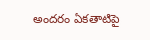అంద‌రం ఏక‌తాటిపై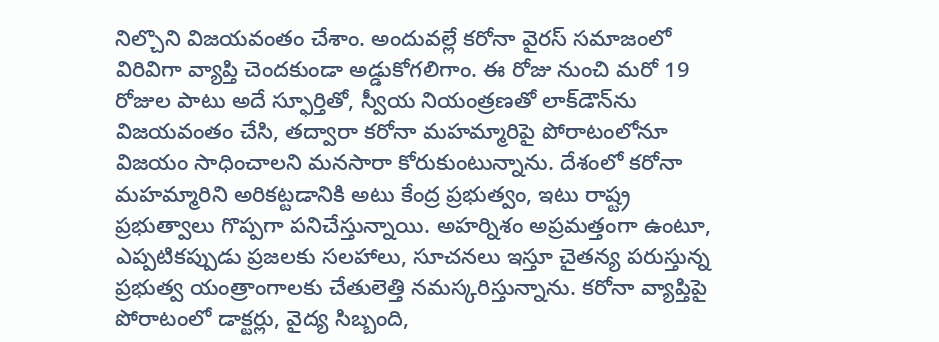నిల్చొని విజ‌య‌వంతం చేశాం. అందువ‌ల్లే క‌రోనా వైర‌స్ స‌మాజంలో విరివిగా వ్యాప్తి చెంద‌కుండా అడ్డుకోగ‌లిగాం. ఈ రోజు నుంచి మ‌రో 19 రోజుల పాటు అదే స్ఫూర్తితో, స్వీయ నియంత్రణ‌తో లాక్‌డౌన్‌ను విజ‌య‌వంతం చేసి, త‌ద్వారా కరోనా మ‌హ‌మ్మారిపై పోరాటంలోనూ విజ‌యం సాధించాల‌ని మ‌న‌సారా కోరుకుంటున్నాను. దేశంలో క‌రోనా మ‌హ‌మ్మారిని అరిక‌ట్టడానికి అటు కేంద్ర ప్రభుత్వం, ఇటు రాష్ట్ర ప్రభుత్వాలు గొప్పగా ప‌నిచేస్తున్నాయి. అహ‌ర్నిశం అప్రమ‌త్తంగా ఉంటూ, ఎప్పటిక‌ప్పుడు ప్రజ‌ల‌కు స‌ల‌హాలు, సూచ‌న‌లు ఇస్తూ చైత‌న్య ప‌రుస్తున్న ప్రభుత్వ యంత్రాంగాల‌కు చేతులెత్తి న‌మ‌స్కరిస్తున్నాను. క‌రోనా వ్యాప్తిపై పోరాటంలో డాక్టర్లు, వైద్య సిబ్బంది,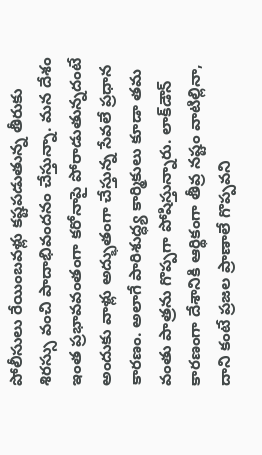పోలీసులు రేయింబ‌వ‌ళ్లు క‌ష్టప‌డుతున్న తీరుకు శిర‌స్సు వంచి పాదాభివంద‌నం చేస్తున్నా. మ‌న దేశం ఇంత ప్రభావ‌వంతంగా క‌రోనాపై పోరాడుతున్నదంటే అందుకు వాళ్లు అద్భుతంగా చేస్తున్న సేవ‌లే ప్రధాన కార‌ణం. అలాగే పారిశుద్ధ్య కార్మికులు కూడా త‌మ వంతు పాత్రను గొప్పగా పోషిస్తున్నారు. లాక్‌డౌన్ కార‌ణంగా దేశానికి ఆర్థికంగా తీవ్ర న‌ష్టం వాటిల్లినా, దాని కంటే ప్రజ‌ల ప్రాణాలే గొప్పవ‌ని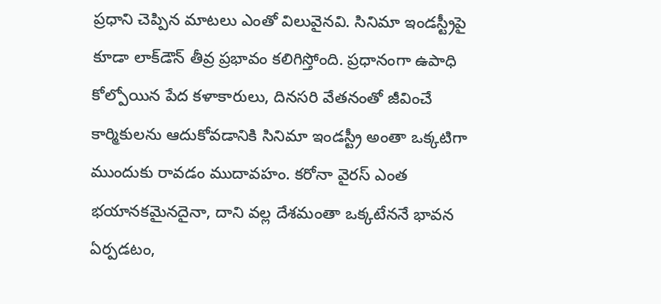ప్రధాని చెప్పిన మాట‌లు ఎంతో విలువైన‌వి. సినిమా ఇండ‌స్ట్రీపై కూడా లాక్‌డౌన్ తీవ్ర ప్రభావం క‌లిగిస్తోంది. ప్రధానంగా ఉపాధి కోల్పోయిన‌ పేద క‌ళాకారులు, దిన‌స‌రి వేత‌నంతో జీవించే కార్మికులను ఆదుకోవ‌డానికి సినిమా ఇండ‌స్ట్రీ అంతా ఒక్కటిగా ముందుకు రావ‌డం ముదావ‌హం. క‌రోనా వైర‌స్ ఎంత భ‌యాన‌క‌మైన‌దైనా, దాని వ‌ల్ల దేశ‌మంతా ఒక్కటేన‌నే భావ‌న ఏర్పడ‌టం,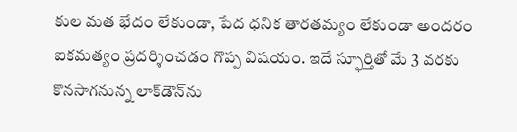కుల మ‌త భేదం లేకుండా, పేద ధ‌నిక తార‌త‌మ్యం లేకుండా అంద‌రం ఐక‌మ‌త్యం ప్రద‌ర్శించ‌డం గొప్ప విష‌యం. ఇదే స్ఫూర్తితో మే 3 వ‌ర‌కు కొన‌సాగ‌నున్న లాక్‌డౌన్‌ను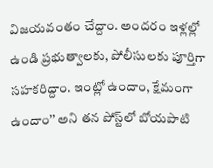విజ‌య‌వంతం చేద్దాం. అంద‌రం ఇళ్లల్లో ఉండి ప్రభుత్వాల‌కు, పోలీసుల‌కు పూర్తిగా స‌హ‌క‌రిద్దాం. ఇంట్లో ఉందాం, క్షేమంగా ఉందాం’’ అని తన పోస్ట్‌లో బోయపాటి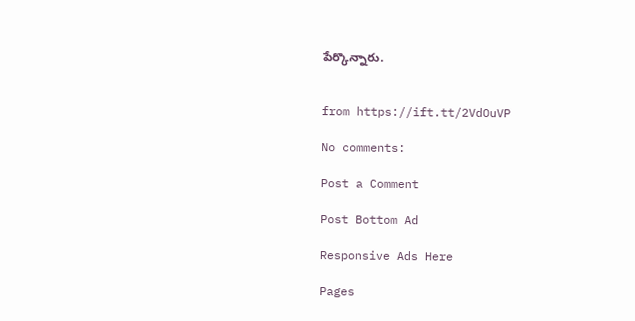పేర్కొన్నారు.


from https://ift.tt/2VdOuVP

No comments:

Post a Comment

Post Bottom Ad

Responsive Ads Here

Pages